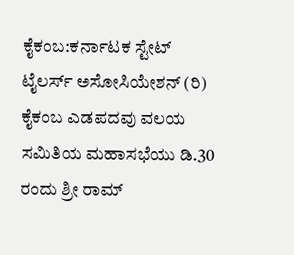ಕೈಕಂಬ:ಕರ್ನಾಟಕ ಸ್ಟೇಟ್ ಟೈಲರ್ಸ್ ಅಸೋಸಿಯೇಶನ್ (ರಿ) ಕೈಕಂಬ ಎಡಪದವು ವಲಯ ಸಮಿತಿಯ ಮಹಾಸಭೆಯು ಡಿ.30 ರಂದು ಶ್ರೀ ರಾಮ್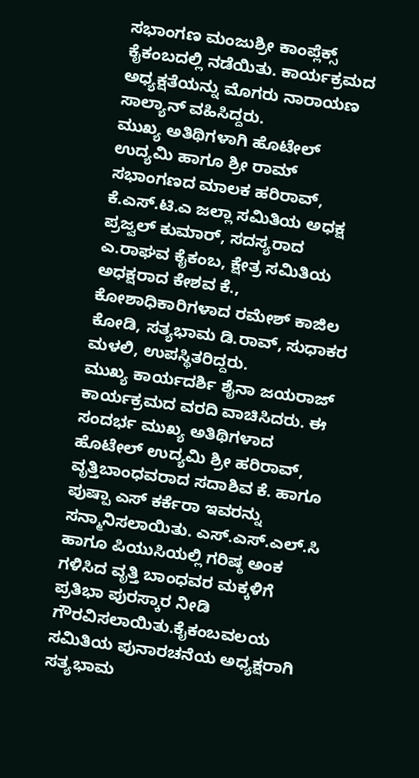ಸಭಾಂಗಣ ಮಂಜುಶ್ರೀ ಕಾಂಪ್ಲೆಕ್ಸ್ ಕೈಕಂಬದಲ್ಲಿ ನಡೆಯಿತು. ಕಾರ್ಯಕ್ರಮದ ಅಧ್ಯಕ್ಷತೆಯನ್ನು ಮೊಗರು ನಾರಾಯಣ ಸಾಲ್ಯಾನ್ ವಹಿಸಿದ್ದರು.
ಮುಖ್ಯ ಅತಿಥಿಗಳಾಗಿ ಹೊಟೇಲ್ ಉದ್ಯಮಿ ಹಾಗೂ ಶ್ರೀ ರಾಮ್ ಸಭಾಂಗಣದ ಮಾಲಕ ಹರಿರಾವ್, ಕೆ.ಎಸ್.ಟಿ.ಎ ಜಲ್ಲಾ ಸಮಿತಿಯ ಅಧಕ್ಷ ಪ್ರಜ್ವಲ್ ಕುಮಾರ್, ಸದಸ್ಯರಾದ ಎ.ರಾಘವ ಕೈಕಂಬ, ಕ್ಷೇತ್ರ ಸಮಿತಿಯ ಅಧಕ್ಷರಾದ ಕೇಶವ ಕೆ., ಕೋಶಾಧಿಕಾರಿಗಳಾದ ರಮೇಶ್ ಕಾಜಿಲ ಕೋಡಿ, ಸತ್ಯಭಾಮ ಡಿ.ರಾವ್, ಸುಧಾಕರ ಮಳಲಿ, ಉಪಸ್ಥಿತರಿದ್ದರು.
ಮುಖ್ಯ ಕಾರ್ಯದರ್ಶಿ ಶೈನಾ ಜಯರಾಜ್ ಕಾರ್ಯಕ್ರಮದ ವರದಿ ವಾಚಿಸಿದರು. ಈ ಸಂದರ್ಭ ಮುಖ್ಯ ಅತಿಥಿಗಳಾದ ಹೊಟೇಲ್ ಉದ್ಯಮಿ ಶ್ರೀ ಹರಿರಾವ್, ವೃತ್ತಿಬಾಂಧವರಾದ ಸದಾಶಿವ ಕೆ. ಹಾಗೂ ಪುಷ್ಪಾ ಎಸ್ ಕರ್ಕೆರಾ ಇವರನ್ನು ಸನ್ಮಾನಿಸಲಾಯಿತು. ಎಸ್.ಎಸ್.ಎಲ್.ಸಿ ಹಾಗೂ ಪಿಯುಸಿಯಲ್ಲಿ ಗರಿಷ್ಠ ಅಂಕ ಗಳಿಸಿದ ವೃತ್ತಿ ಬಾಂಧವರ ಮಕ್ಕಳಿಗೆ ಪ್ರತಿಭಾ ಪುರಸ್ಕಾರ ನೀಡಿ ಗೌರವಿಸಲಾಯಿತು.ಕೈಕಂಬವಲಯ ಸಮಿತಿಯ ಪುನಾರಚನೆಯ ಅಧ್ಯಕ್ಷರಾಗಿ ಸತ್ಯಭಾಮ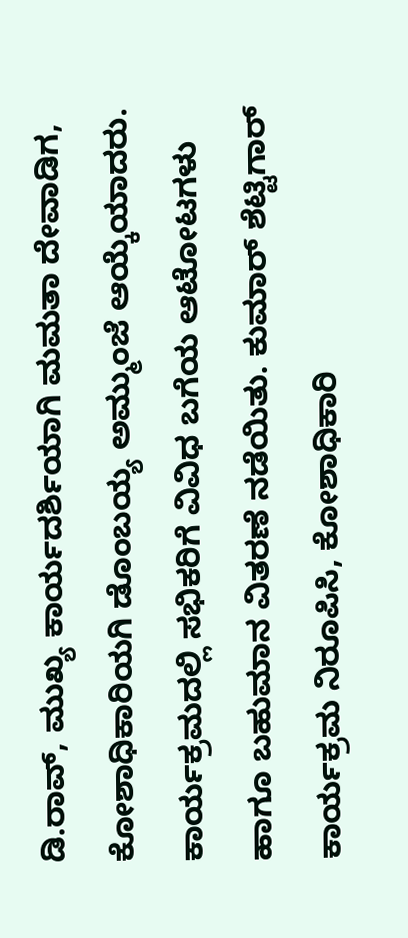ಡಿ.ರಾವ್, ಮುಖ್ಯ ಕಾರ್ಯದರ್ಶಿಯಾಗಿ ಮಮತಾ ದೇವಾಡಿಗ, ಕೋಶಾಧಿಕಾರಿಯಗಿ ಡೊಂಬಯ್ಯ ಅಮ್ಮುಂಜೆ ಆಯ್ಕೆಯಾದರು. ಕಾರ್ಯಕ್ರಮದಲ್ಲಿ ಸಭಿಕರಿಗೆ ವಿವಿಧ ಬಗೆಯ ಆಟೋಟಗಳು ಹಾಗೂ ಬಹುಮಾನ ವಿತರಣೆ ನಡೆಯಿತು. ಕುಮಾರ್ ಶೆಟ್ಟಿಗಾರ್ ಕಾರ್ಯಕ್ರಮ ನಿರೂಪಿಸಿ, ಕೋಶಾಧಿಕಾರಿ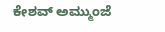ಕೇಶವ್ ಅಮ್ಮುಂಜೆ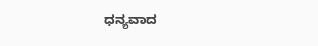ಧನ್ಯವಾದ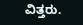ವಿತ್ತರು.